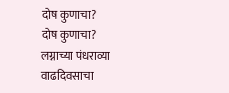दोष कुणाचा?
दोष कुणाचा?
लग्नाच्या पंधराव्या वाढदिवसाचा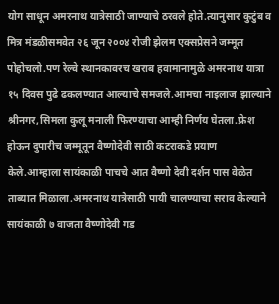योग साधून अमरनाथ यात्रेसाठी जाण्याचे ठरवले होते.त्यानुसार कुटुंब व मित्र मंडळीसमवेत २६ जून २००४ रोजी झेलम एक्सप्रेसने जम्मूत पोहोचलो.पण रेल्वे स्थानकावरच खराब हवामानामुळे अमरनाथ यात्रा १५ दिवस पुढे ढकलण्यात आल्याचे समजले.आमचा नाइलाज झाल्याने श्रीनगर,सिमला कुलू मनाली फिरण्याचा आम्ही निर्णय घेतला.फ्रेश होऊन दुपारीच जम्मूतून वैष्णोदेवी साठी कटराकडे प्रयाण केले.आम्हाला सायंकाळी पाचचे आत वैष्णो देवी दर्शन पास वेळेत ताब्यात मिळाला.अमरनाथ यात्रेसाठी पायी चालण्याचा सराव केल्याने सायंकाळी ७ वाजता वैष्णोदेवी गड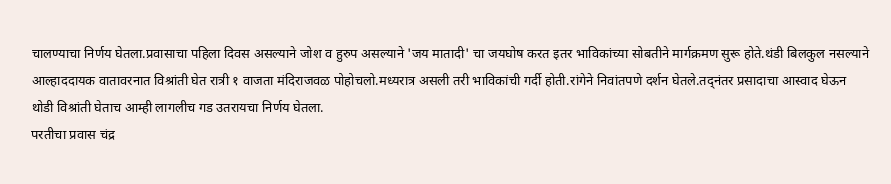चालण्याचा निर्णय घेतला.प्रवासाचा पहिला दिवस असल्याने जोश व हुरुप असल्याने 'जय मातादी' चा जयघोष करत इतर भाविकांच्या सोबतीने मार्गक्रमण सुरू होते.थंडी बिलकुल नसल्याने आल्हाददायक वातावरनात विश्रांती घेत रात्री १ वाजता मंदिराजवळ पोहोचलो.मध्यरात्र असली तरी भाविकांची गर्दी होती.रांगेने निवांतपणे दर्शन घेतले.तद्नंतर प्रसादाचा आस्वाद घेऊन थोडी विश्रांती घेताच आम्ही लागलीच गड उतरायचा निर्णय घेतला.
परतीचा प्रवास चंद्र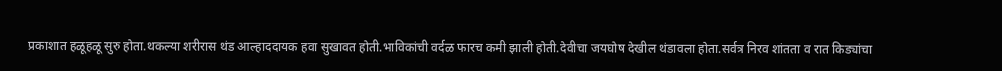प्रकाशात हळूहळू सुरु होता.थकल्या शरीरास थंड आल्हाददायक हवा सुखावत होती.भाविकांची वर्दळ फारच कमी झाली होती.देवीचा जयघोष देखील थंडावला होता.सर्वत्र निरव शांतता व रात किड्यांचा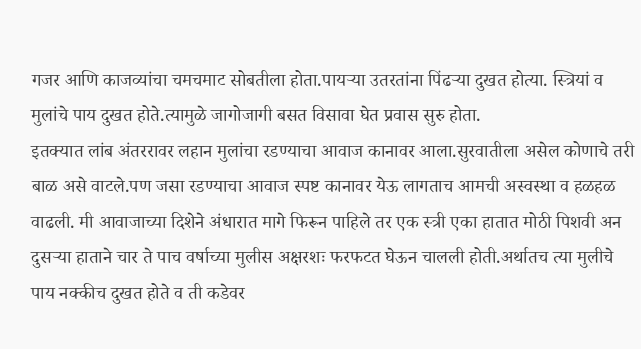गजर आणि काजव्यांचा चमचमाट सोबतीला होता.पायऱ्या उतरतांना पिंढऱ्या दुखत होत्या. स्त्रियां व मुलांचे पाय दुखत होते.त्यामुळे जागोजागी बसत विसावा घेत प्रवास सुरु होता.
इतक्यात लांब अंतररावर लहान मुलांचा रडण्याचा आवाज कानावर आला.सुरवातीला असेल कोणाचे तरी बाळ असे वाटले.पण जसा रडण्याचा आवाज स्पष्ट कानावर येऊ लागताच आमची अस्वस्था व हळहळ वाढली. मी आवाजाच्या दिशेने अंधारात मागे फिरून पाहिले तर एक स्त्री एका हातात मोठी पिशवी अन दुसऱ्या हाताने चार ते पाच वर्षाच्या मुलीस अक्षरशः फरफटत घेऊन चालली होती.अर्थातच त्या मुलीचे पाय नक्कीच दुखत होते व ती कडेवर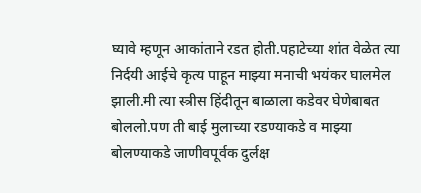घ्यावे म्हणून आकांताने रडत होती.पहाटेच्या शांत वेळेत त्या निर्दयी आईचे कृत्य पाहून माझ्या मनाची भयंकर घालमेल झाली.मी त्या स्त्रीस हिंदीतून बाळाला कडेवर घेणेबाबत बोललो.पण ती बाई मुलाच्या रडण्याकडे व माझ्या बोलण्याकडे जाणीवपूर्वक दुर्लक्ष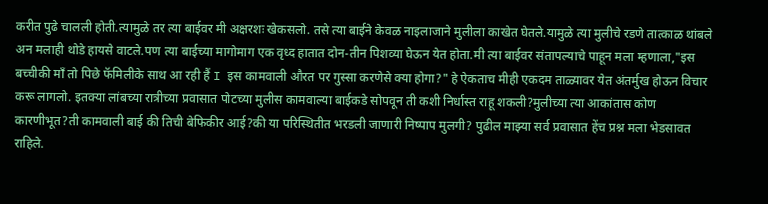करीत पुढे चालली होती.त्यामुळे तर त्या बाईवर मी अक्षरशः खेकसलो. तसे त्या बाईने केवळ नाइलाजाने मुलीला काखेत घेतले.यामुळे त्या मुलीचे रडणे तात्काळ थांबले अन मलाही थोडे हायसे वाटले.पण त्या बाईच्या मागोमाग एक वृध्द हातात दोन-तीन पिशव्या घेऊन येत होता.मी त्या बाईवर संतापल्याचे पाहून मला म्हणाला,"इस बच्चीकी माँ तो पिछे फॅमिलीके साथ आ रही हैं I इस कामवाली औरत पर गुस्सा करणेसे क्या होगा?" हे ऐकताच मीही एकदम ताळ्यावर येत अंतर्मुख होऊन विचार करू लागलो. इतक्या लांबच्या रात्रीच्या प्रवासात पोटच्या मुलीस कामवाल्या बाईकडे सोपवून ती कशी निर्धास्त राहू शकली?मुलीच्या त्या आकांतास कोण कारणीभूत?ती कामवाली बाई की तिची बेफिकीर आई?की या परिस्थितीत भरडली जाणारी निष्पाप मुलगी? पुढील माझ्या सर्व प्रवासात हेंच प्रश्न मला भेडसावत राहिले.